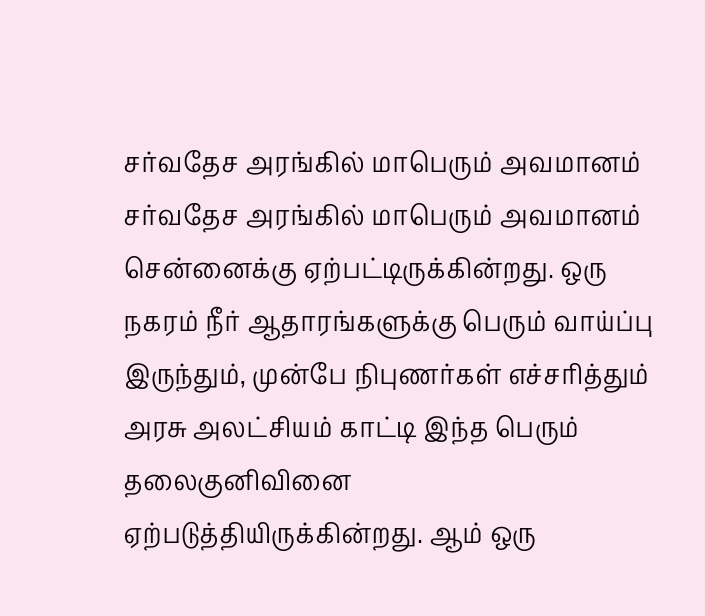சர்வதேச அரங்கில் மாபெரும் அவமானம்
சர்வதேச அரங்கில் மாபெரும் அவமானம் சென்னைக்கு ஏற்பட்டிருக்கின்றது. ஒரு நகரம் நீர் ஆதாரங்களுக்கு பெரும் வாய்ப்பு இருந்தும், முன்பே நிபுணர்கள் எச்சரித்தும் அரசு அலட்சியம் காட்டி இந்த பெரும் தலைகுனிவினை ஏற்படுத்தியிருக்கின்றது. ஆம் ஒரு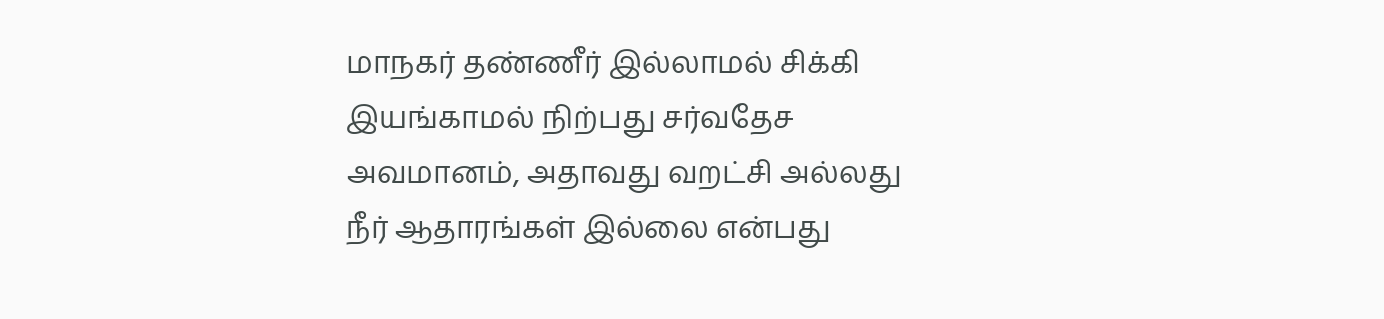மாநகர் தண்ணீர் இல்லாமல் சிக்கி இயங்காமல் நிற்பது சர்வதேச அவமானம், அதாவது வறட்சி அல்லது நீர் ஆதாரங்கள் இல்லை என்பது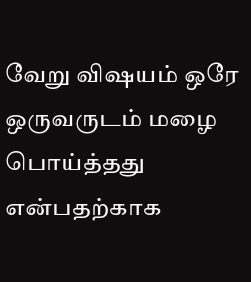வேறு விஷயம் ஒரே ஒருவருடம் மழை பொய்த்தது என்பதற்காக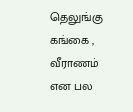தெலுங்கு கங்கை , வீராணம் என பல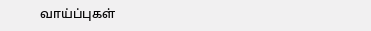வாய்ப்புகள்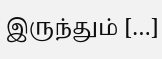இருந்தும் […]